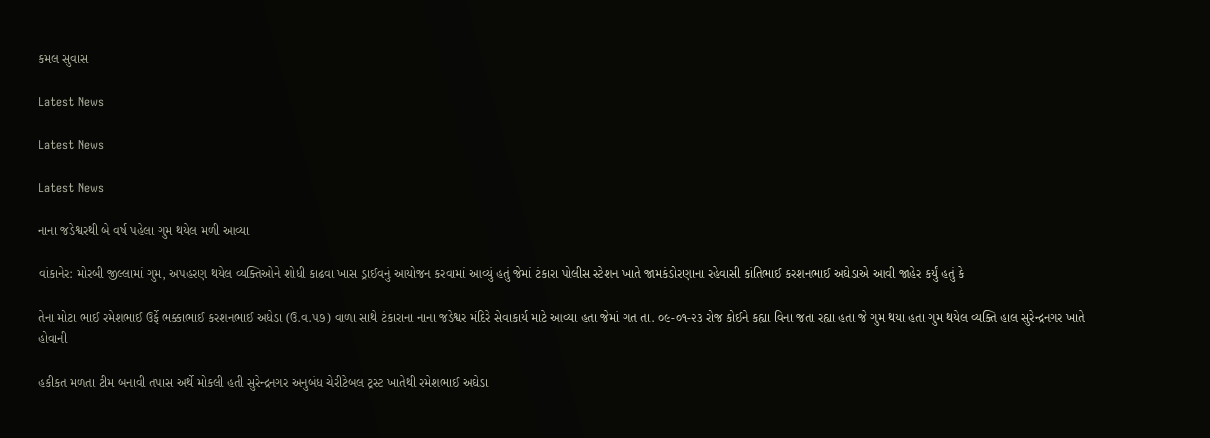કમલ સુવાસ

Latest News

Latest News

Latest News

નાના જડેશ્વરથી બે વર્ષ પહેલા ગુમ થયેલ મળી આવ્યા

વાંકાનેર: મોરબી જીલ્લામાં ગુમ, અપહરણ થયેલ વ્યક્તિઓને શોધી કાઢવા ખાસ ડ્રાઈવનું આયોજન કરવામાં આવ્યું હતું જેમાં ટંકારા પોલીસ સ્ટેશન ખાતે જામકંડોરણાના રહેવાસી કાંતિભાઈ કરશનભાઈ અઘેડાએ આવી જાહેર કર્યું હતું કે

તેના મોટા ભાઈ રમેશભાઈ ઉર્ફે ભક્કાભાઈ કરશનભાઈ અધેડા (ઉ.વ.૫૭) વાળા સાથે ટંકારાના નાના જડેશ્વર મંદિરે સેવાકાર્ય માટે આવ્યા હતા જેમાં ગત તા. ૦૯-૦૧-૨૩ રોજ કોઈને કહ્યા વિના જતા રહ્યા હતા જે ગુમ થયા હતા ગુમ થયેલ વ્યક્તિ હાલ સુરેન્દ્રનગર ખાતે હોવાની

હકીકત મળતા ટીમ બનાવી તપાસ અર્થે મોકલી હતી સુરેન્દ્રનગર અનુબંધ ચેરીટેબલ ટ્રસ્ટ ખાતેથી રમેશભાઈ અઘેડા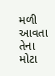મળી આવતા તેના મોટા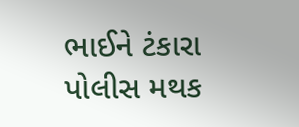ભાઈને ટંકારા પોલીસ મથક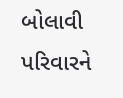બોલાવી પરિવારને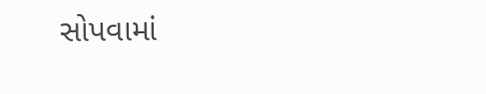સોપવામાં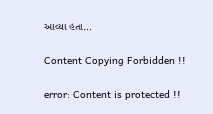આવ્યા હતા…

Content Copying Forbidden !!

error: Content is protected !!